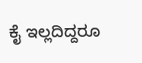ಕೈ ಇಲ್ಲದಿದ್ದರೂ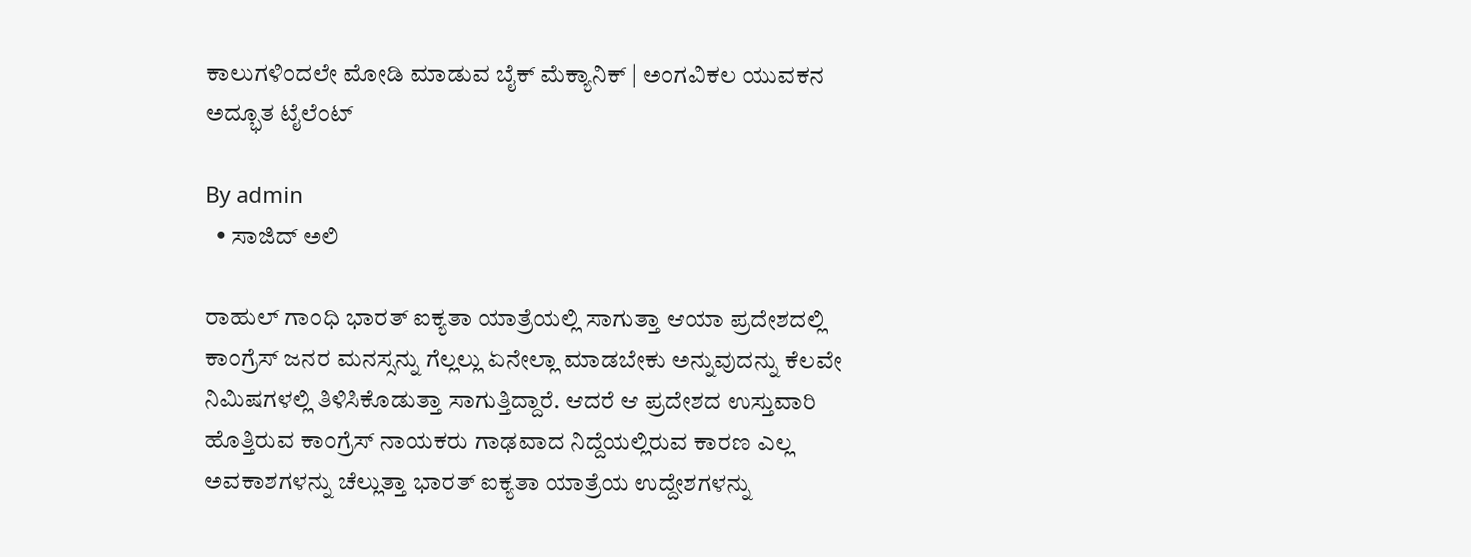ಕಾಲುಗಳಿಂದಲೇ ಮೋಡಿ ಮಾಡುವ ಬೈಕ್ ಮೆಕ್ಯಾನಿಕ್ | ಅಂಗವಿಕಲ ಯುವಕನ ಅದ್ಭೂತ ಟೈಲೆಂಟ್

By admin
  • ಸಾಜಿದ್ ಅಲಿ

ರಾಹುಲ್ ಗಾಂಧಿ ಭಾರತ್ ಐಕ್ಯತಾ ಯಾತ್ರೆಯಲ್ಲಿ ಸಾಗುತ್ತಾ ಆಯಾ ಪ್ರದೇಶದಲ್ಲಿ ಕಾಂಗ್ರೆಸ್ ಜನರ ಮನಸ್ಸನ್ನು ಗೆಲ್ಲಲ್ಲು ಏನೇಲ್ಲಾ ಮಾಡಬೇಕು ಅನ್ನುವುದನ್ನು ಕೆಲವೇ ನಿಮಿಷಗಳಲ್ಲಿ ತಿಳಿಸಿಕೊಡುತ್ತಾ ಸಾಗುತ್ತಿದ್ದಾರೆ. ಆದರೆ ಆ ಪ್ರದೇಶದ ಉಸ್ತುವಾರಿ ಹೊತ್ತಿರುವ ಕಾಂಗ್ರೆಸ್ ನಾಯಕರು ಗಾಢವಾದ ನಿದ್ದೆಯಲ್ಲಿರುವ ಕಾರಣ ಎಲ್ಲ ಅವಕಾಶಗಳನ್ನು ಚೆಲ್ಲುತ್ತಾ ಭಾರತ್ ಐಕ್ಯತಾ ಯಾತ್ರೆಯ ಉದ್ದೇಶಗಳನ್ನು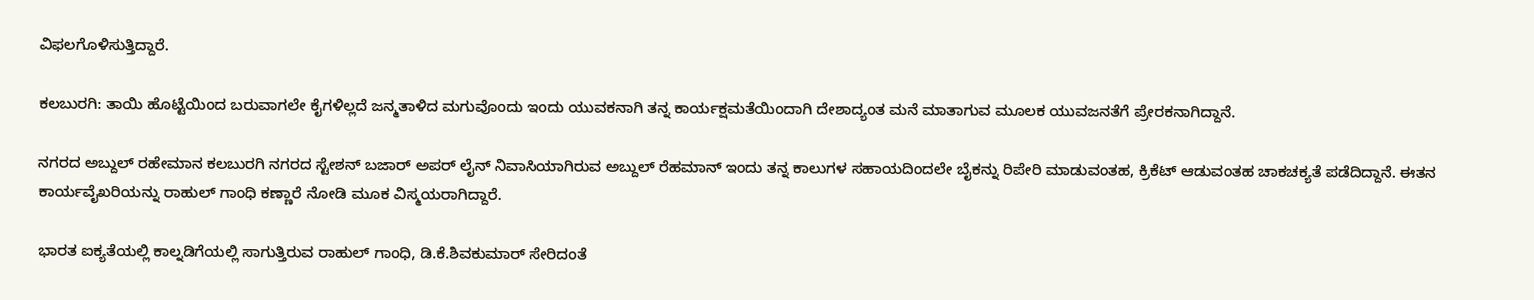ವಿಫಲಗೊಳಿಸುತ್ತಿದ್ದಾರೆ‌.

ಕಲಬುರಗಿ: ತಾಯಿ ಹೊಟ್ಟೆಯಿಂದ ಬರುವಾಗಲೇ ಕೈಗಳಿಲ್ಲದೆ ಜನ್ಮತಾಳಿದ ಮಗುವೊಂದು ಇಂದು ಯುವಕನಾಗಿ ತನ್ನ ಕಾರ್ಯಕ್ಷಮತೆಯಿಂದಾಗಿ ದೇಶಾದ್ಯಂತ ಮನೆ ಮಾತಾಗುವ ಮೂಲಕ ಯುವಜನತೆಗೆ ಪ್ರೇರಕನಾಗಿದ್ದಾನೆ.

ನಗರದ ಅಬ್ದುಲ್ ರಹೇಮಾನ ಕಲಬುರಗಿ ನಗರದ ಸ್ಟೇಶನ್ ಬಜಾರ್ ಅಪರ್ ಲೈನ್ ನಿವಾಸಿಯಾಗಿರುವ ಅಬ್ದುಲ್ ರೆಹಮಾನ್ ಇಂದು ತನ್ನ ಕಾಲುಗಳ ಸಹಾಯದಿಂದಲೇ ಬೈಕನ್ನು ರಿಪೇರಿ ಮಾಡುವಂತಹ, ಕ್ರಿಕೆಟ್ ಆಡುವಂತಹ ಚಾಕಚಕ್ಯತೆ ಪಡೆದಿದ್ದಾನೆ. ಈತನ ಕಾರ್ಯವೈಖರಿಯನ್ನು ರಾಹುಲ್ ಗಾಂಧಿ ಕಣ್ಣಾರೆ ನೋಡಿ ಮೂಕ ವಿಸ್ಮಯರಾಗಿದ್ದಾರೆ.

ಭಾರತ ಐಕ್ಯತೆಯಲ್ಲಿ ಕಾಲ್ನಡಿಗೆಯಲ್ಲಿ ಸಾಗುತ್ತಿರುವ ರಾಹುಲ್ ಗಾಂಧಿ, ಡಿ.ಕೆ.ಶಿವಕುಮಾರ್ ಸೇರಿದಂತೆ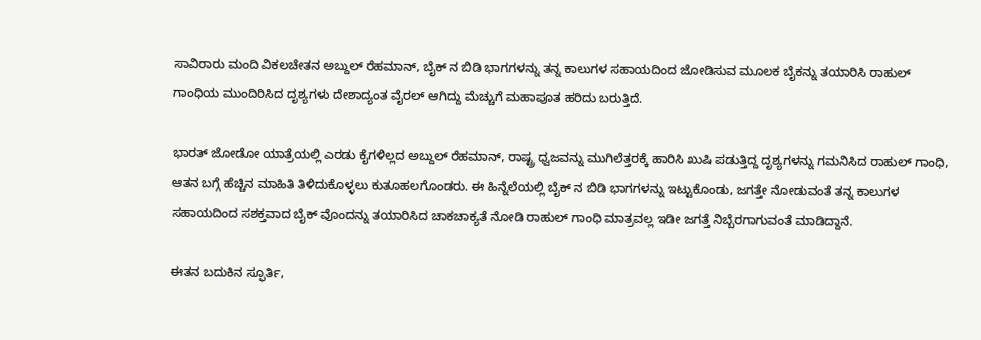ಸಾವಿರಾರು ಮಂದಿ ವಿಕಲಚೇತನ ಅಬ್ದುಲ್ ರೆಹಮಾನ್, ಬೈಕ್ ನ ಬಿಡಿ ಭಾಗಗಳನ್ನು ತನ್ನ ಕಾಲುಗಳ ಸಹಾಯದಿಂದ ಜೋಡಿಸುವ ಮೂಲಕ ಬೈಕನ್ನು ತಯಾರಿಸಿ ರಾಹುಲ್ ಗಾಂಧಿಯ ಮುಂದಿರಿಸಿದ ದೃಶ್ಯಗಳು ದೇಶಾದ್ಯಂತ ವೈರಲ್ ಆಗಿದ್ದು ಮೆಚ್ಚುಗೆ ಮಹಾಪೂತ ಹರಿದು ಬರುತ್ತಿದೆ.

ಭಾರತ್ ಜೋಡೋ ಯಾತ್ರೆಯಲ್ಲಿ ಎರಡು ಕೈಗಳಿಲ್ಲದ ಅಬ್ದುಲ್ ರೆಹಮಾನ್, ರಾಷ್ಟ್ರ ಧ್ವಜವನ್ನು ಮುಗಿಲೆತ್ತರಕ್ಕೆ ಹಾರಿಸಿ ಖುಷಿ ಪಡುತ್ತಿದ್ದ ದೃಶ್ಯಗಳನ್ನು ಗಮನಿಸಿದ ರಾಹುಲ್ ಗಾಂಧಿ, ಆತನ ಬಗ್ಗೆ ಹೆಚ್ಚಿನ ಮಾಹಿತಿ ತಿಳಿದುಕೊಳ್ಳಲು ಕುತೂಹಲಗೊಂಡರು. ಈ ಹಿನ್ನೆಲೆಯಲ್ಲಿ ಬೈಕ್ ನ ಬಿಡಿ ಭಾಗಗಳನ್ನು ಇಟ್ಟುಕೊಂಡು, ಜಗತ್ತೇ ನೋಡುವಂತೆ ತನ್ನ ಕಾಲುಗಳ ಸಹಾಯದಿಂದ ಸಶಕ್ತವಾದ ಬೈಕ್ ವೊಂದನ್ನು ತಯಾರಿಸಿದ ಚಾಕಚಾಕ್ಯತೆ ನೋಡಿ ರಾಹುಲ್ ಗಾಂಧಿ ಮಾತ್ರವಲ್ಲ ಇಡೀ ಜಗತ್ತೆ ನಿಬ್ಬೆರಗಾಗುವಂತೆ ಮಾಡಿದ್ದಾನೆ.

ಈತನ ಬದುಕಿನ ಸ್ಫೂರ್ತಿ,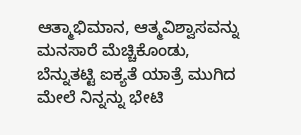ಆತ್ಮಾಭಿಮಾನ, ಆತ್ಮವಿಶ್ವಾಸವನ್ನು ಮನಸಾರೆ ಮೆಚ್ಚಿಕೊಂಡು, ಬೆನ್ನುತಟ್ಟಿ ಐಕ್ಯತೆ ಯಾತ್ರೆ ಮುಗಿದ ಮೇಲೆ ನಿನ್ನನ್ನು ಭೇಟಿ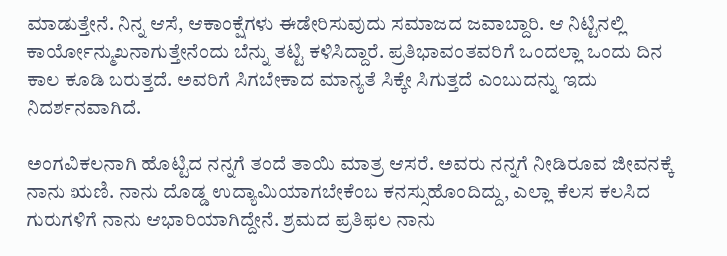ಮಾಡುತ್ತೇನೆ. ನಿನ್ನ ಆಸೆ, ಆಕಾಂಕ್ಷೆಗಳು ಈಡೇರಿಸುವುದು ಸಮಾಜದ ಜವಾಬ್ದಾರಿ. ಆ ನಿಟ್ಟಿನಲ್ಲಿ ಕಾರ್ಯೋನ್ಮುಖನಾಗುತ್ತೇನೆಂದು ಬೆನ್ನು ತಟ್ಟಿ ಕಳಿಸಿದ್ದಾರೆ. ಪ್ರತಿಭಾವಂತವರಿಗೆ ಒಂದಲ್ಲಾ ಒಂದು ದಿನ ಕಾಲ ಕೂಡಿ ಬರುತ್ತದೆ. ಅವರಿಗೆ ಸಿಗಬೇಕಾದ ಮಾನ್ಯತೆ ಸಿಕ್ಕೇ ಸಿಗುತ್ತದೆ ಎಂಬುದನ್ನು ಇದು ನಿದರ್ಶನವಾಗಿದೆ‌.

ಅಂಗವಿಕಲನಾಗಿ ಹೊಟ್ಟಿದ ನನ್ನಗೆ ತಂದೆ ತಾಯಿ ಮಾತ್ರ ಆಸರೆ. ಅವರು ನನ್ನಗೆ ನೀಡಿರೂವ ಜೀವನಕ್ಕೆ ನಾನು ಋಣಿ. ನಾನು ದೊಡ್ಡ ಉದ್ಯಾಮಿಯಾಗಬೇಕೆಂಬ ಕನಸ್ಸುಹೊಂದಿದ್ದು, ಎಲ್ಲಾ ಕೆಲಸ ಕಲಸಿದ ಗುರುಗಳಿಗೆ ನಾನು ಆಭಾರಿಯಾಗಿದ್ದೇನೆ. ಶ್ರಮದ ಪ್ರತಿಫಲ ನಾನು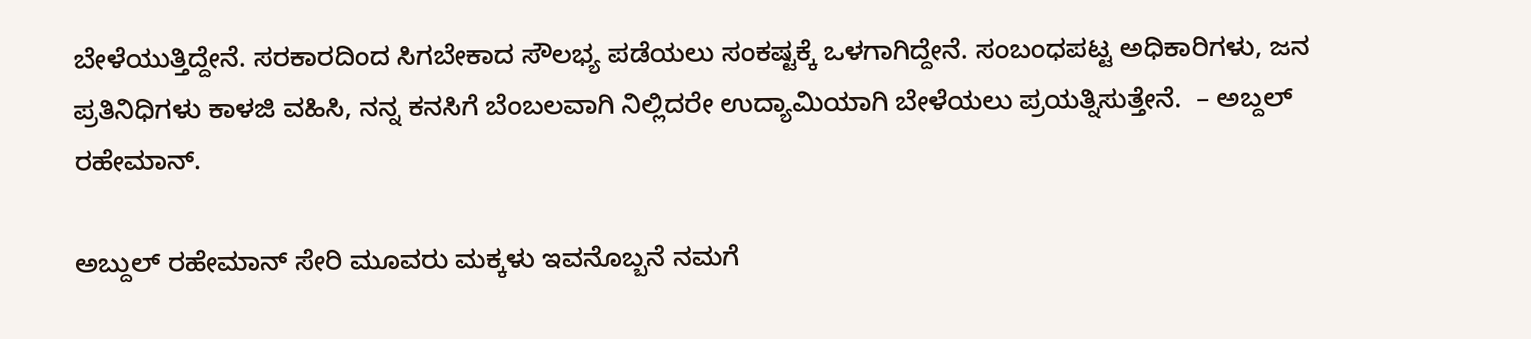ಬೇಳೆಯುತ್ತಿದ್ದೇನೆ. ಸರಕಾರದಿಂದ ಸಿಗಬೇಕಾದ ಸೌಲಭ್ಯ ಪಡೆಯಲು ಸಂಕಷ್ಟಕ್ಕೆ ಒಳಗಾಗಿದ್ದೇನೆ. ಸಂಬಂಧಪಟ್ಟ ಅಧಿಕಾರಿಗಳು, ಜನ ಪ್ರತಿನಿಧಿಗಳು ಕಾಳಜಿ ವಹಿಸಿ, ನನ್ನ ಕನಸಿಗೆ ಬೆಂಬಲವಾಗಿ ನಿಲ್ಲಿದರೇ ಉದ್ಯಾಮಿಯಾಗಿ ಬೇಳೆಯಲು ಪ್ರಯತ್ನಿಸುತ್ತೇನೆ.  – ಅಬ್ದಲ್ ರಹೇಮಾನ್.

ಅಬ್ದುಲ್ ರಹೇಮಾನ್ ಸೇರಿ ಮೂವರು ಮಕ್ಕಳು ಇವನೊಬ್ಬನೆ ನಮಗೆ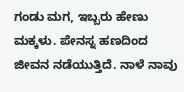ಗಂಡು ಮಗ, ಇಬ್ಬರು ಹೇಣು ಮಕ್ಕಳು. ಪೇನಸ್ನ ಹಣದಿಂದ ಜೀವನ ನಡೆಯುತ್ತಿದೆ. ನಾಳೆ ನಾವು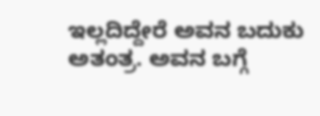ಇಲ್ಲದಿದ್ದೇರೆ ಅವನ ಬದುಕು ಅತಂತ್ರ. ಅವನ ಬಗ್ಗೆ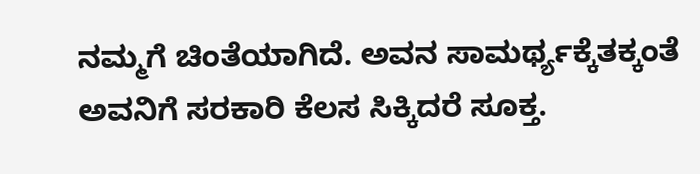ನಮ್ಮಗೆ ಚಿಂತೆಯಾಗಿದೆ. ಅವನ ಸಾಮರ್ಥ್ಯಕ್ಕೆತಕ್ಕಂತೆ ಅವನಿಗೆ ಸರಕಾರಿ ಕೆಲಸ ಸಿಕ್ಕಿದರೆ ಸೂಕ್ತ.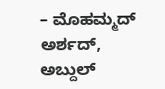– ಮೊಹಮ್ಮದ್ ಅರ್ಶದ್, ಅಬ್ದುಲ್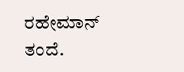ರಹೇಮಾನ್ ತಂದೆ.